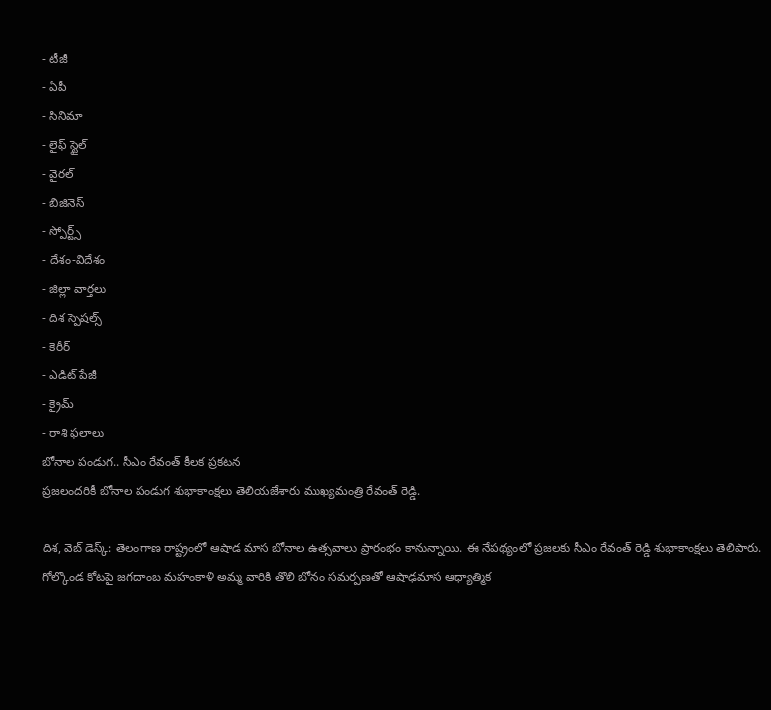- టీజీ
- ఏపీ
- సినిమా
- లైఫ్ స్టైల్
- వైరల్
- బిజినెస్
- స్పోర్ట్స్
- దేశం-విదేశం
- జిల్లా వార్తలు
- దిశ స్పెషల్స్
- కెరీర్
- ఎడిట్ పేజీ
- క్రైమ్
- రాశి ఫలాలు
బోనాల పండుగ.. సీఎం రేవంత్ కీలక ప్రకటన
ప్రజలందరికీ బోనాల పండుగ శుభాకాంక్షలు తెలియజేశారు ముఖ్యమంత్రి రేవంత్ రెడ్డి.

దిశ, వెబ్ డెస్క్: తెలంగాణ రాష్ట్రంలో ఆషాడ మాస బోనాల ఉత్సవాలు ప్రారంభం కానున్నాయి. ఈ నేపథ్యంలో ప్రజలకు సీఎం రేవంత్ రెడ్డి శుభాకాంక్షలు తెలిపారు. గోల్కొండ కోటపై జగదాంబ మహంకాళి అమ్మ వారికి తొలి బోనం సమర్పణతో ఆషాఢమాస ఆధ్యాత్మిక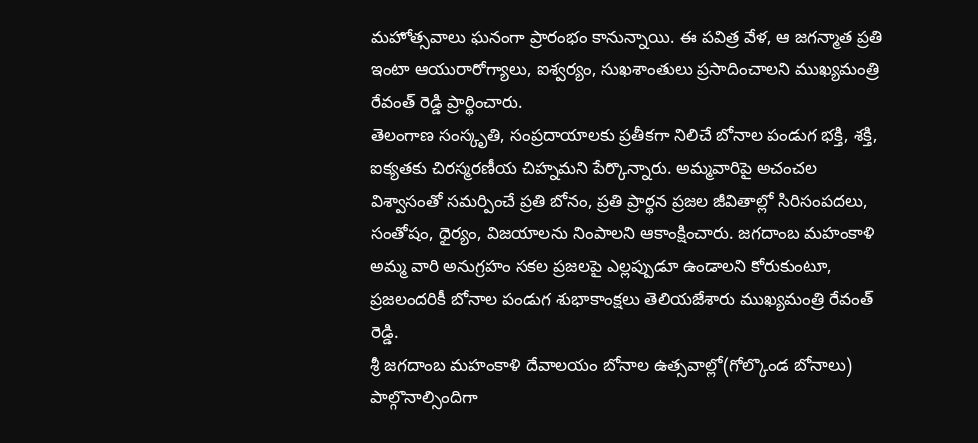మహోత్సవాలు ఘనంగా ప్రారంభం కానున్నాయి. ఈ పవిత్ర వేళ, ఆ జగన్మాత ప్రతి ఇంటా ఆయురారోగ్యాలు, ఐశ్వర్యం, సుఖశాంతులు ప్రసాదించాలని ముఖ్యమంత్రి రేవంత్ రెడ్డి ప్రార్థించారు.
తెలంగాణ సంస్కృతి, సంప్రదాయాలకు ప్రతీకగా నిలిచే బోనాల పండుగ భక్తి, శక్తి, ఐక్యతకు చిరస్మరణీయ చిహ్నమని పేర్కొన్నారు. అమ్మవారిపై అచంచల విశ్వాసంతో సమర్పించే ప్రతి బోనం, ప్రతి ప్రార్థన ప్రజల జీవితాల్లో సిరిసంపదలు, సంతోషం, ధైర్యం, విజయాలను నింపాలని ఆకాంక్షించారు. జగదాంబ మహంకాళి అమ్మ వారి అనుగ్రహం సకల ప్రజలపై ఎల్లప్పుడూ ఉండాలని కోరుకుంటూ, ప్రజలందరికీ బోనాల పండుగ శుభాకాంక్షలు తెలియజేశారు ముఖ్యమంత్రి రేవంత్ రెడ్డి.
శ్రీ జగదాంబ మహంకాళి దేవాలయం బోనాల ఉత్సవాల్లో(గోల్కొండ బోనాలు) పాల్గొనాల్సిందిగా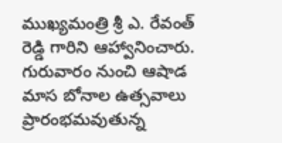ముఖ్యమంత్రి శ్రీ ఎ. రేవంత్ రెడ్డి గారిని ఆహ్వానించారు. గురువారం నుంచి ఆషాడ మాస బోనాల ఉత్సవాలు ప్రారంభమవుతున్న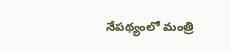నేపథ్యంలో మంత్రి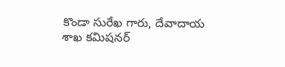కొండా సురేఖ గారు, దేవాదాయ శాఖ కమిషనర్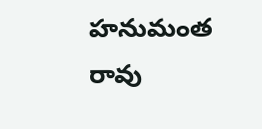హనుమంత రావు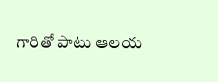గారితో పాటు ఆలయ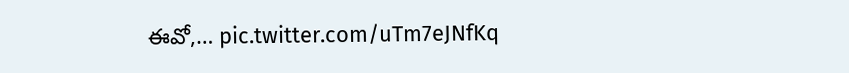ఈవో,… pic.twitter.com/uTm7eJNfKq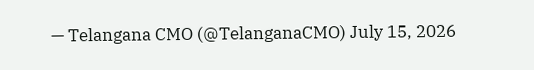— Telangana CMO (@TelanganaCMO) July 15, 2026